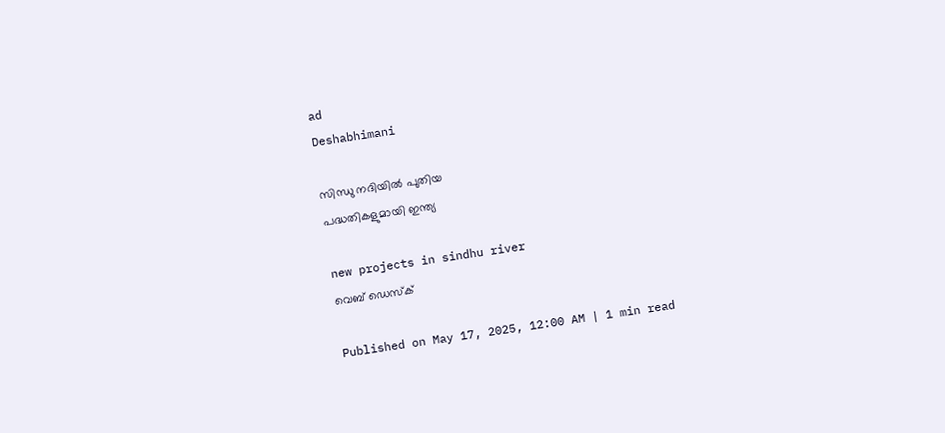ad
Deshabhimani

സിന്ധു നദിയിൽ പുതിയ
പദ്ധതികളുമായി ഇന്ത്യ

new projects in sindhu river
വെബ് ഡെസ്ക്

Published on May 17, 2025, 12:00 AM | 1 min read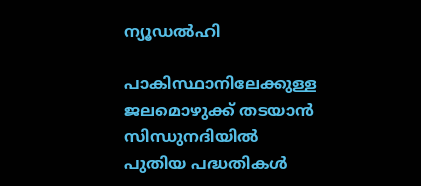ന്യൂഡൽഹി

പാകിസ്ഥാനിലേക്കുള്ള ജലമൊഴുക്ക്‌ തടയാൻ സിന്ധുനദിയിൽ പുതിയ പദ്ധതികൾ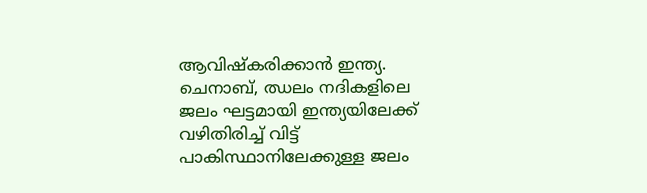ആവിഷ്കരിക്കാൻ ഇന്ത്യ. ചെനാബ്‌, ഝലം നദികളിലെ ജലം ഘട്ടമായി ഇന്ത്യയിലേക്ക്‌ വഴിതിരിച്ച്‌ വിട്ട്‌ പാകിസ്ഥാനിലേക്കുള്ള ജലം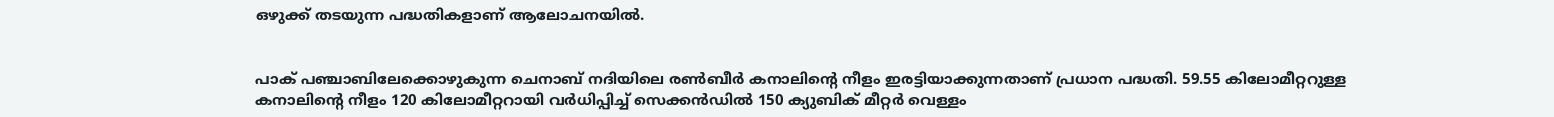ഒഴുക്ക് തടയുന്ന പദ്ധതികളാണ്‌ ആലോചനയിൽ.


പാക്‌ പഞ്ചാബിലേക്കൊഴുകുന്ന ചെനാബ്‌ നദിയിലെ രൺബീർ കനാലിന്റെ നീളം ഇരട്ടിയാക്കുന്നതാണ്‌ പ്രധാന പദ്ധതി. 59.55 കിലോമീറ്ററുള്ള കനാലിന്റെ നീളം 120 കിലോമീറ്ററായി വർധിപ്പിച്ച്‌ സെക്കൻഡിൽ 150 ക്യുബിക് മീറ്റർ വെള്ളം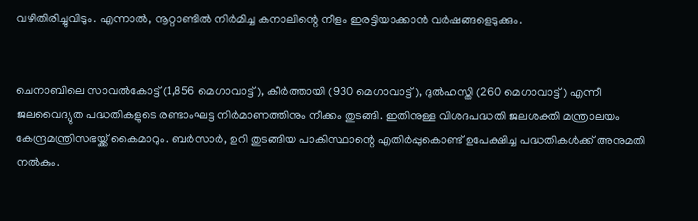വഴിതിരിച്ചുവിടും. എന്നാൽ, നൂറ്റാണ്ടിൽ നിർമിച്ച കനാലിന്റെ നീളം ഇരട്ടിയാക്കാൻ വർഷങ്ങളെടുക്കും.


ചെനാബിലെ സാവൽകോട്ട് (1,856 മെഗാവാട്ട്), കീർത്തായി (930 മെഗാവാട്ട്), ദുൽഹസ്തി (260 മെഗാവാട്ട്) എന്നീ ജലവൈദ്യുത പദ്ധതികളുടെ രണ്ടാംഘട്ട നിർമാണത്തിനും നീക്കം തുടങ്ങി. ഇതിനുള്ള വിശദപദ്ധതി ജലശക്തി മന്ത്രാലയം കേന്ദ്രമന്ത്രിസഭയ്ക്ക്‌ കൈമാറും. ബർസാർ, ഉറി തുടങ്ങിയ പാകിസ്ഥാന്റെ എതിർപ്പുകൊണ്ട്‌ ഉപേക്ഷിച്ച പദ്ധതികൾക്ക്‌ അനുമതി നൽകും.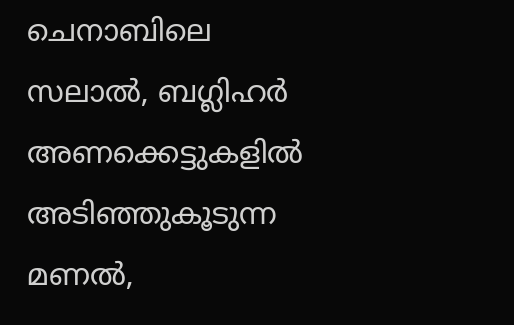ചെനാബിലെ സലാൽ, ബഗ്ലിഹർ അണക്കെട്ടുകളിൽ അടിഞ്ഞുകൂടുന്ന മണൽ,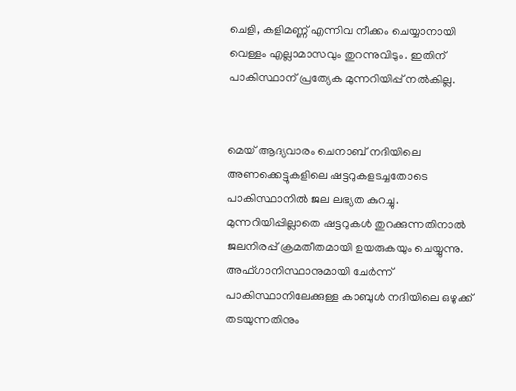ചെളി, കളിമണ്ണ് എന്നിവ നീക്കം ചെയ്യാനായി വെള്ളം എല്ലാമാസവും തുറന്നുവിടും. ഇതിന് പാകിസ്ഥാന് പ്രത്യേക മുന്നറിയിപ്പ് നല്‍കില്ല.


മെയ്‌ ആദ്യവാരം ചെനാബ്‌ നദിയിലെ അണക്കെട്ടുകളിലെ ഷട്ടറുകളടച്ചതോടെ പാകിസ്ഥാനിൽ ജല ലഭ്യത കുറച്ചു. മുന്നറിയിപ്പില്ലാതെ ഷട്ടറുകൾ തുറക്കുന്നതിനാല്‍ ജലനിരപ്പ്‌ ക്രമതീതമായി ഉയരുകയും ചെയ്യുന്നു. അഫ്‌ഗാനിസ്ഥാനുമായി ചേർന്ന്‌ പാകിസ്ഥാനിലേക്കുള്ള കാബുൾ നദിയിലെ ഒഴുക്ക്‌ തടയുന്നതിനും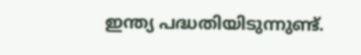ഇന്ത്യ പദ്ധതിയിടുന്നുണ്ട്‌.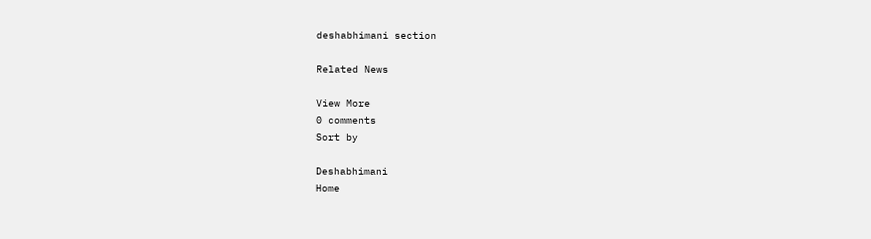deshabhimani section

Related News

View More
0 comments
Sort by

Deshabhimani
Home